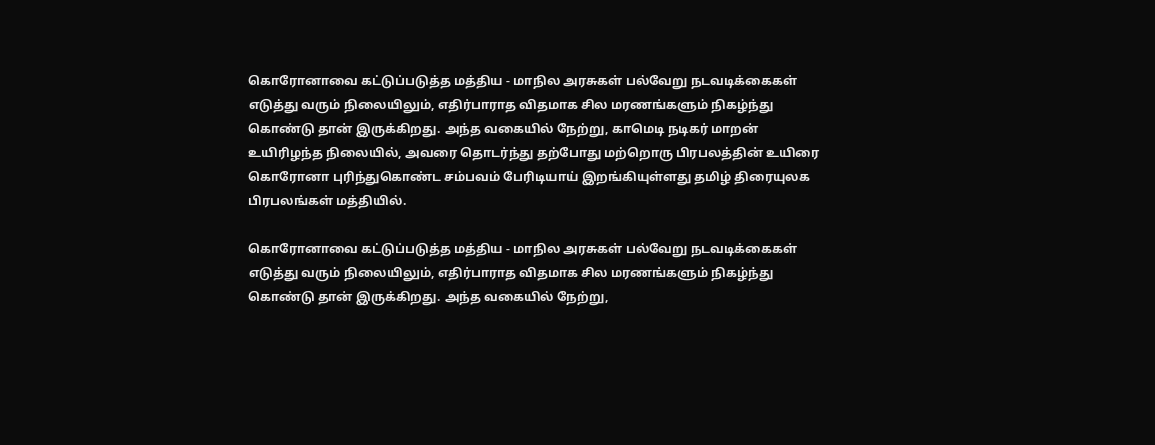கொரோனாவை கட்டுப்படுத்த மத்திய - மாநில அரசுகள் பல்வேறு நடவடிக்கைகள் எடுத்து வரும் நிலையிலும், எதிர்பாராத விதமாக சில மரணங்களும் நிகழ்ந்து கொண்டு தான் இருக்கிறது. அந்த வகையில் நேற்று, காமெடி நடிகர் மாறன் உயிரிழந்த நிலையில், அவரை தொடர்ந்து தற்போது மற்றொரு பிரபலத்தின் உயிரை கொரோனா புரிந்துகொண்ட சம்பவம் பேரிடியாய் இறங்கியுள்ளது தமிழ் திரையுலக பிரபலங்கள் மத்தியில்.

கொரோனாவை கட்டுப்படுத்த மத்திய - மாநில அரசுகள் பல்வேறு நடவடிக்கைகள் எடுத்து வரும் நிலையிலும், எதிர்பாராத விதமாக சில மரணங்களும் நிகழ்ந்து கொண்டு தான் இருக்கிறது. அந்த வகையில் நேற்று,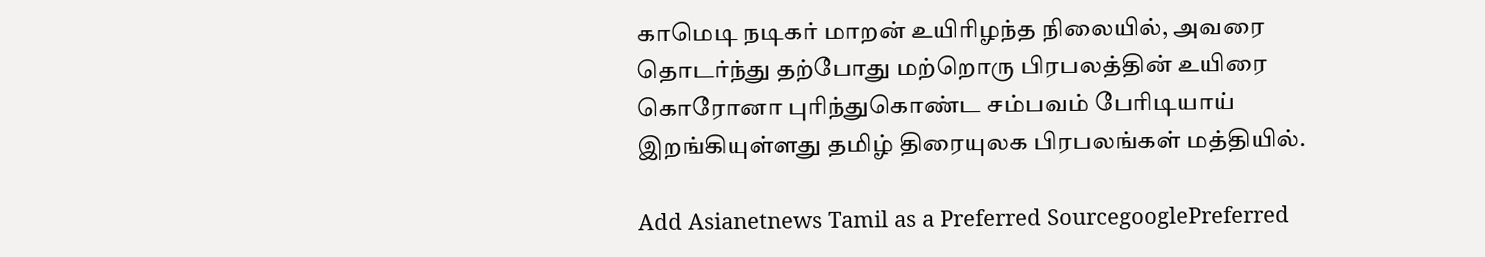காமெடி நடிகர் மாறன் உயிரிழந்த நிலையில், அவரை தொடர்ந்து தற்போது மற்றொரு பிரபலத்தின் உயிரை கொரோனா புரிந்துகொண்ட சம்பவம் பேரிடியாய் இறங்கியுள்ளது தமிழ் திரையுலக பிரபலங்கள் மத்தியில்.

Add Asianetnews Tamil as a Preferred SourcegooglePreferred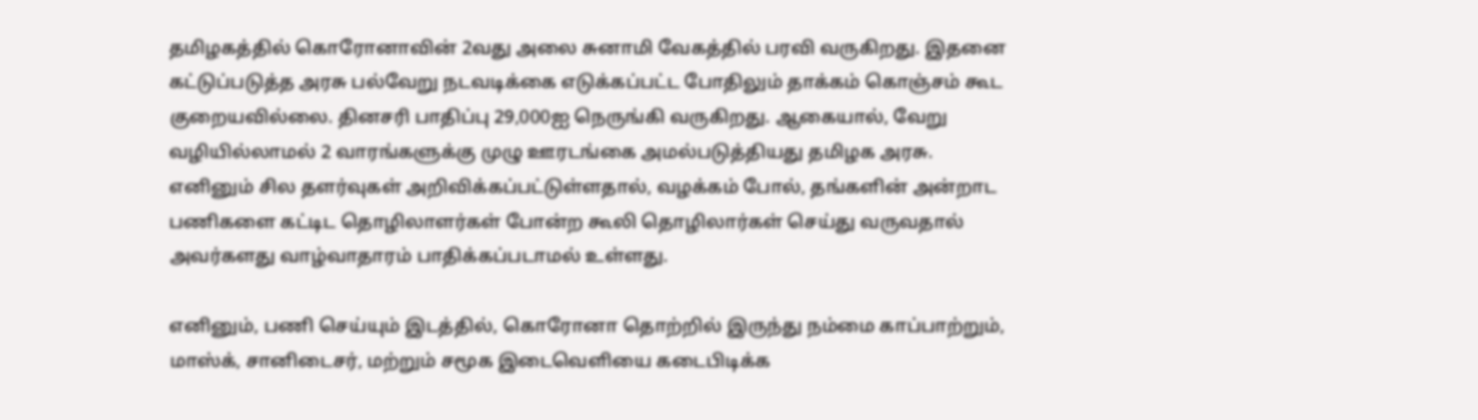தமிழகத்தில் கொரோனாவின் 2வது அலை சுனாமி வேகத்தில் பரவி வருகிறது. இதனை கட்டுப்படுத்த அரசு பல்வேறு நடவடிக்கை எடுக்கப்பட்ட போதிலும் தாக்கம் கொஞ்சம் கூட குறையவில்லை. தினசரி பாதிப்பு 29,000ஐ நெருங்கி வருகிறது. ஆகையால், வேறு வழியில்லாமல் 2 வாரங்களுக்கு முழு ஊரடங்கை அமல்படுத்தியது தமிழக அரசு. எனினும் சில தளர்வுகள் அறிவிக்கப்பட்டுள்ளதால், வழக்கம் போல், தங்களின் அன்றாட பணிகளை கட்டிட தொழிலாளர்கள் போன்ற கூலி தொழிலார்கள் செய்து வருவதால் அவர்களது வாழ்வாதாரம் பாதிக்கப்படாமல் உள்ளது.

எனினும், பணி செய்யும் இடத்தில், கொரோனா தொற்றில் இருந்து நம்மை காப்பாற்றும், மாஸ்க், சானிடைசர், மற்றும் சமூக இடைவெளியை கடைபிடிக்க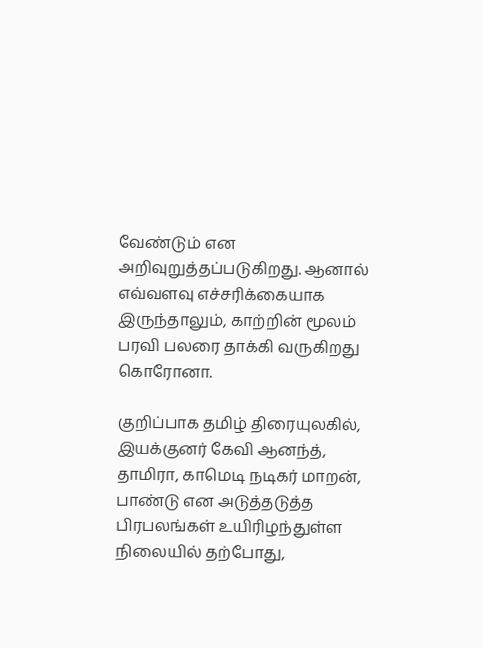வேண்டும் என அறிவுறுத்தப்படுகிறது. ஆனால் எவ்வளவு எச்சரிக்கையாக இருந்தாலும், காற்றின் மூலம் பரவி பலரை தாக்கி வருகிறது கொரோனா.

குறிப்பாக தமிழ் திரையுலகில், இயக்குனர் கேவி ஆனந்த், தாமிரா, காமெடி நடிகர் மாறன், பாண்டு என அடுத்தடுத்த பிரபலங்கள் உயிரிழந்துள்ள நிலையில் தற்போது,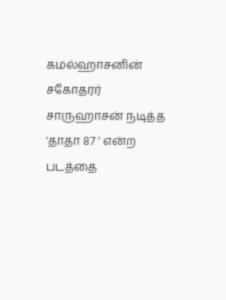கமல்ஹாசனின் சகோதரர் சாருஹாசன் நடித்த 'தாதா 87 ' என்ற படத்தை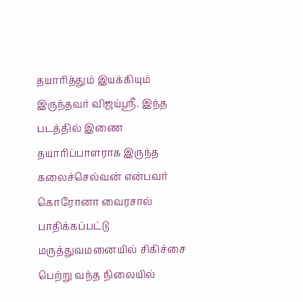தயாரித்தும் இயக்கியும் இருந்தவர் விஜய்ஸ்ரீ. இந்த படத்தில் இணை தயாரிப்பாளராக இருந்த கலைச்செல்வன் என்பவர் கொரோனா வைரசால் பாதிக்கப்பட்டு மருத்துவமனையில் சிகிச்சை பெற்று வந்த நிலையில்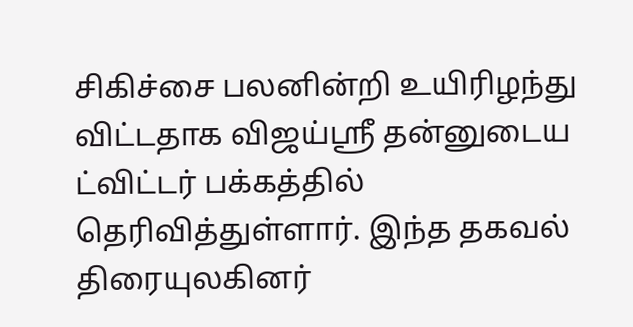சிகிச்சை பலனின்றி உயிரிழந்து விட்டதாக விஜய்ஸ்ரீ தன்னுடைய ட்விட்டர் பக்கத்தில் தெரிவித்துள்ளார். இந்த தகவல் திரையுலகினர்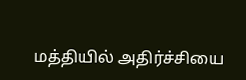மத்தியில் அதிர்ச்சியை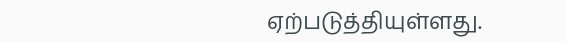ஏற்படுத்தியுள்ளது.